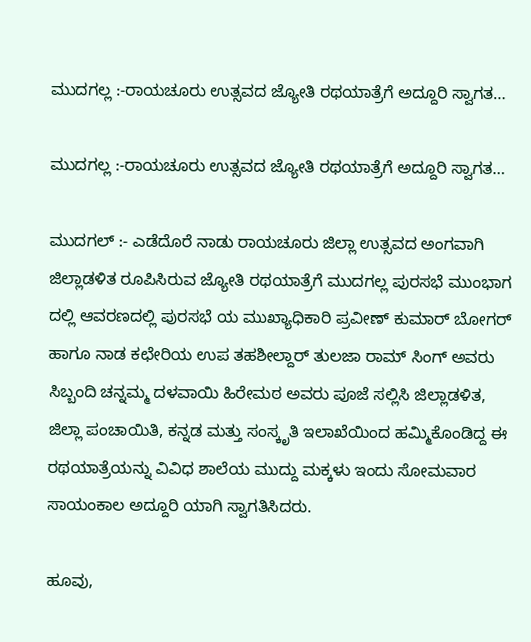ಮುದಗಲ್ಲ :-ರಾಯಚೂರು ಉತ್ಸವದ ಜ್ಯೋತಿ ರಥಯಾತ್ರೆಗೆ ಅದ್ದೂರಿ ಸ್ವಾಗತ…

ಮುದಗಲ್ಲ :-ರಾಯಚೂರು ಉತ್ಸವದ ಜ್ಯೋತಿ ರಥಯಾತ್ರೆಗೆ ಅದ್ದೂರಿ ಸ್ವಾಗತ…

ಮುದಗಲ್ :- ಎಡೆದೊರೆ ನಾಡು ರಾಯಚೂರು ಜಿಲ್ಲಾ ಉತ್ಸವದ ಅಂಗವಾಗಿ ಜಿಲ್ಲಾಡಳಿತ ರೂಪಿಸಿರುವ ಜ್ಯೋತಿ ರಥಯಾತ್ರೆಗೆ ಮುದಗಲ್ಲ ಪುರಸಭೆ ಮುಂಭಾಗ ದಲ್ಲಿ ಆವರಣದಲ್ಲಿ ಪುರಸಭೆ ಯ ಮುಖ್ಯಾಧಿಕಾರಿ ಪ್ರವೀಣ್ ಕುಮಾರ್ ಬೋಗರ್ ಹಾಗೂ ನಾಡ ಕಛೇರಿಯ ಉಪ ತಹಶೀಲ್ದಾರ್ ತುಲಜಾ ರಾಮ್ ಸಿಂಗ್ ಅವರು ಸಿಬ್ಬಂದಿ ಚನ್ನಮ್ಮ ದಳವಾಯಿ ಹಿರೇಮಠ ಅವರು ಪೂಜೆ ಸಲ್ಲಿಸಿ ಜಿಲ್ಲಾಡಳಿತ, ಜಿಲ್ಲಾ ಪಂಚಾಯಿತಿ, ಕನ್ನಡ ಮತ್ತು ಸಂಸ್ಕೃತಿ ಇಲಾಖೆಯಿಂದ ಹಮ್ಮಿಕೊಂಡಿದ್ದ ಈ ರಥಯಾತ್ರೆಯನ್ನು ವಿವಿಧ ಶಾಲೆಯ ಮುದ್ದು ಮಕ್ಕಳು ಇಂದು ಸೋಮವಾರ ಸಾಯಂಕಾಲ ಅದ್ದೂರಿ ಯಾಗಿ ಸ್ವಾಗತಿಸಿದರು.

ಹೂವು,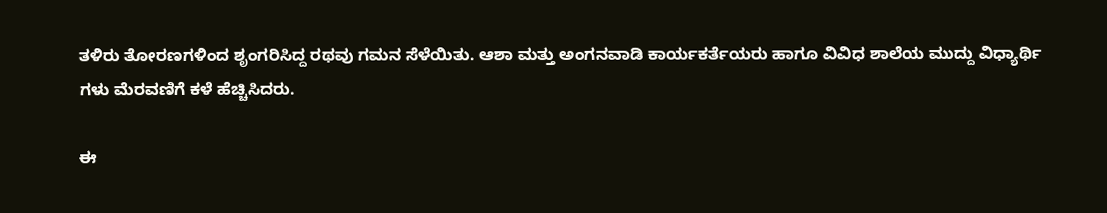ತಳಿರು ತೋರಣಗಳಿಂದ ಶೃಂಗರಿಸಿದ್ದ ರಥವು ಗಮನ ಸೆಳೆಯಿತು. ಆಶಾ ಮತ್ತು ಅಂಗನವಾಡಿ ಕಾರ್ಯಕರ್ತೆಯರು ಹಾಗೂ ವಿವಿಧ ಶಾಲೆಯ ಮುದ್ದು ವಿಧ್ಯಾರ್ಥಿ ಗಳು ಮೆರವಣಿಗೆ ಕಳೆ ಹೆಚ್ಚಿಸಿದರು.

ಈ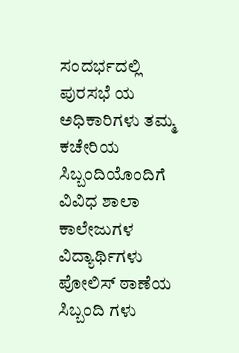ಸಂದರ್ಭದಲ್ಲಿ ಪುರಸಭೆ ಯ ಅಧಿಕಾರಿಗಳು ತಮ್ಮ ಕಚೇರಿಯ ಸಿಬ್ಬಂದಿಯೊಂದಿಗೆ ವಿವಿಧ ಶಾಲಾ ಕಾಲೇಜುಗಳ ವಿದ್ಯಾರ್ಥಿಗಳು ಪೋಲಿಸ್ ಠಾಣೆಯ ಸಿಬ್ಬಂದಿ ಗಳು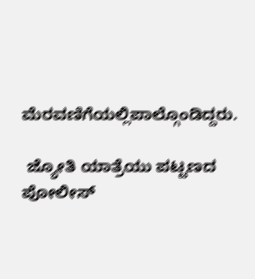ಮೆರವಣಿಗೆಯಲ್ಲಿಪಾಲ್ಗೊಂಡಿದ್ದರು.

 ಜ್ಯೋತಿ ಯಾತ್ರೆಯು ಪಟ್ಟಣದ ಪೋಲೀಸ್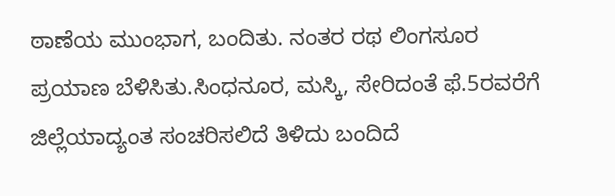ಠಾಣೆಯ ಮುಂಭಾಗ, ಬಂದಿತು. ನಂತರ ರಥ ಲಿಂಗಸೂರ ಪ್ರಯಾಣ ಬೆಳಿಸಿತು.ಸಿಂಧನೂರ, ಮಸ್ಕಿ, ಸೇರಿದಂತೆ ಫೆ.5ರವರೆಗೆ ಜಿಲ್ಲೆಯಾದ್ಯಂತ ಸಂಚರಿಸಲಿದೆ ತಿಳಿದು ಬಂದಿದೆ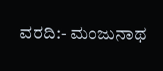ವರದಿ:- ಮಂಜುನಾಥ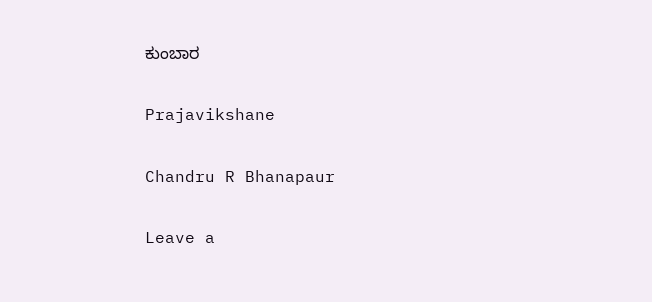ಕುಂಬಾರ

Prajavikshane

Chandru R Bhanapaur

Leave a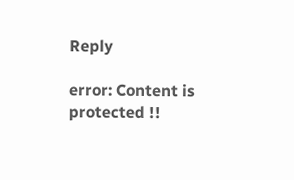Reply

error: Content is protected !!